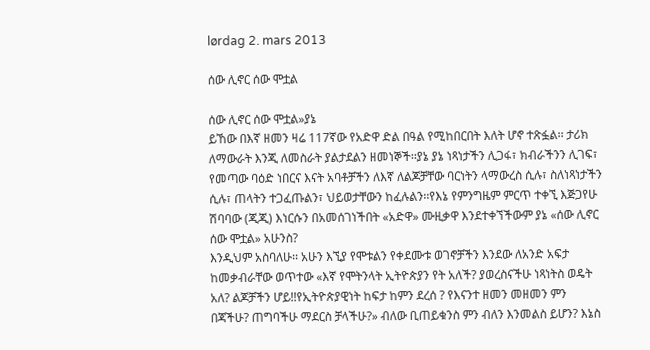lørdag 2. mars 2013

ሰው ሊኖር ሰው ሞቷል

ሰው ሊኖር ሰው ሞቷል»ያኔ
ይኸው በእኛ ዘመን ዛሬ 117ኛው የአድዋ ድል በዓል የሚከበርበት እለት ሆኖ ተጽፏል፡፡ ታሪክ ለማውራት እንጂ ለመስራት ያልታደልን ዘመነኞች፡፡ያኔ ያኔ ነጻነታችን ሊጋፋ፣ ክብራችንን ሊገፍ፣ የመጣው ባዕድ ነበርና እናት አባቶቻችን ለእኛ ለልጆቻቸው ባርነትን ላማውረስ ሲሉ፣ ስለነጻነታችን ሲሉ፣ ጠላትን ተጋፈጡልን፣ ህይወታቸውን ከፈሉልን፡፡የእኔ የምንግዜም ምርጥ ተቀኚ እጅጋየሁ ሽባባው (ጂጂ) እነርሱን በአመሰገነችበት «አድዋ» ሙዚቃዋ እንደተቀኘችውም ያኔ «ሰው ሊኖር ሰው ሞቷል» አሁንስ?
እንዲህም አስባለሁ፡፡ አሁን እኚያ የሞቱልን የቀደሙቱ ወገኖቻችን እንደው ለአንድ አፍታ ከመቃብራቸው ወጥተው «እኛ የሞትንላት ኢትዮጵያን የት አለች? ያወረስናችሁ ነጻነትስ ወዴት አለ? ልጆቻችን ሆይ!!የኢትዮጵያዊነት ከፍታ ከምን ደረሰ ? የእናንተ ዘመን መዘመን ምን በጃችሁ? ጠግባችሁ ማደርስ ቻላችሁ?» ብለው ቢጠይቁንስ ምን ብለን እንመልስ ይሆን? እኔስ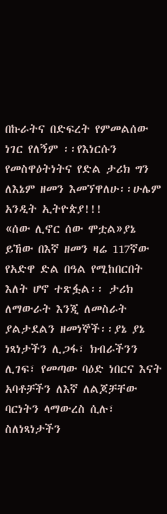በኩራትና በድፍረት የምመልሰው ነገር የለኝም ፡፡የእነርሱን የመስዋዕትነትና የድል ታሪክ ግን ለእኔም ዘመን እመኘዋለሁ፡፡ሁሌም አንዲት ኢትዮጵያ!!!
«ሰው ሊኖር ሰው ሞቷል»ያኔ
ይኸው በእኛ ዘመን ዛሬ 117ኛው የአድዋ ድል በዓል የሚከበርበት እለት ሆኖ ተጽፏል፡፡ ታሪክ ለማውራት እንጂ ለመስራት ያልታደልን ዘመነኞች፡፡ያኔ ያኔ  ነጻነታችን ሊጋፋ፣ ክብራችንን ሊገፍ፣ የመጣው ባዕድ ነበርና እናት አባቶቻችን ለእኛ ለልጆቻቸው ባርነትን ላማውረስ ሲሉ፣ ስለነጻነታችን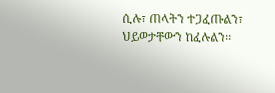ሲሉ፣ ጠላትን ተጋፈጡልን፣ ህይወታቸውን ከፈሉልን፡፡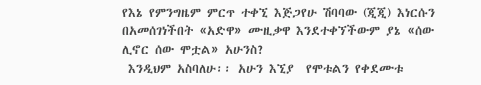የእኔ የምንግዜም ምርጥ ተቀኚ እጅጋየሁ ሽባባው (ጂጂ) እነርሱን በአመሰገነችበት «አድዋ» ሙዚቃዋ እንደተቀኘችውም ያኔ «ሰው ሊኖር ሰው ሞቷል» አሁንስ?
 እንዲህም አስባለሁ፡፡ አሁን እኚያ  የሞቱልን የቀደሙቱ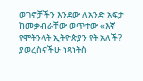ወገኖቻችን እንደው ለአንድ አፍታ ከመቃብራቸው ወጥተው «እኛ የሞትንላት ኢትዮጵያን የት አለች? ያወረስናችሁ ነጻነትስ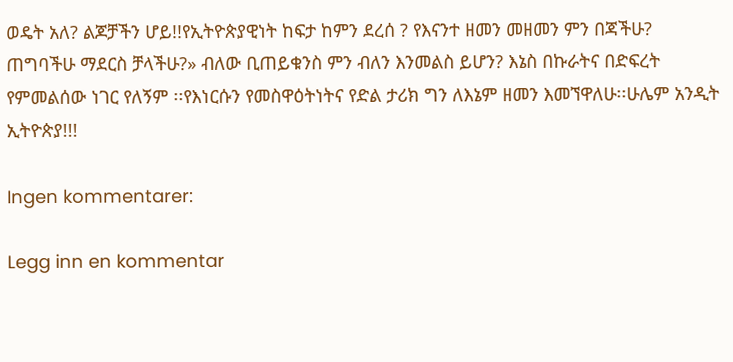ወዴት አለ? ልጆቻችን ሆይ!!የኢትዮጵያዊነት ከፍታ ከምን ደረሰ ? የእናንተ ዘመን መዘመን ምን በጃችሁ? ጠግባችሁ ማደርስ ቻላችሁ?» ብለው ቢጠይቁንስ ምን ብለን እንመልስ ይሆን? እኔስ በኩራትና በድፍረት የምመልሰው ነገር የለኝም ፡፡የእነርሱን የመስዋዕትነትና የድል ታሪክ ግን ለእኔም ዘመን እመኘዋለሁ፡፡ሁሌም አንዲት ኢትዮጵያ!!!

Ingen kommentarer:

Legg inn en kommentar